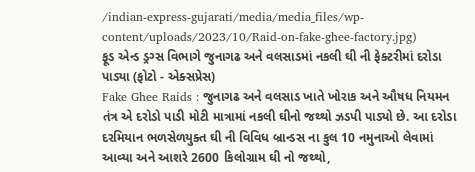/indian-express-gujarati/media/media_files/wp-content/uploads/2023/10/Raid-on-fake-ghee-factory.jpg)
ફૂડ એન્ડ ડ્રગ્સ વિભાગે જુનાગઢ અને વલસાડમાં નકલી ઘી ની ફેક્ટરીમાં દરોડા પાડ્યા (ફોટો - એક્સપ્રેસ)
Fake Ghee Raids : જુનાગઢ અને વલસાડ ખાતે ખોરાક અને ઔષધ નિયમન તંત્ર એ દરોડો પાડી મોટી માત્રામાં નકલી ઘીનો જથ્થો ઝડપી પાડ્યો છે. આ દરોડા દરમિયાન ભળસેળયુક્ત ઘી ની વિવિધ બ્રાન્ડસ ના કુલ 10 નમુનાઓ લેવામાં આવ્યા અને આશરે 2600 કિલોગ્રામ ઘી નો જથ્થો,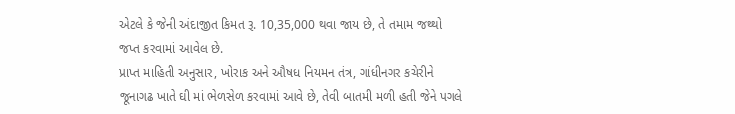એટલે કે જેની અંદાજીત કિમત રૂ. 10,35,000 થવા જાય છે, તે તમામ જથ્થો જપ્ત કરવામાં આવેલ છે.
પ્રાપ્ત માહિતી અનુસાર, ખોરાક અને ઔષધ નિયમન તંત્ર, ગાંધીનગર કચેરીને જૂનાગઢ ખાતે ઘી માં ભેળસેળ કરવામાં આવે છે, તેવી બાતમી મળી હતી જેને પગલે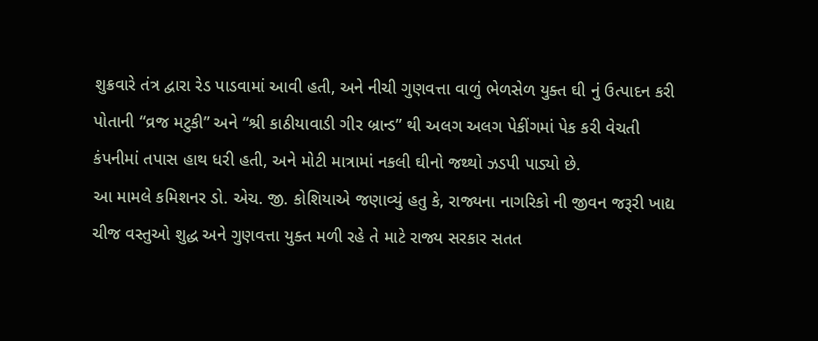શુક્રવારે તંત્ર દ્વારા રેડ પાડવામાં આવી હતી, અને નીચી ગુણવત્તા વાળું ભેળસેળ યુક્ત ઘી નું ઉત્પાદન કરી પોતાની “વ્રજ મટુકી” અને “શ્રી કાઠીયાવાડી ગીર બ્રાન્ડ” થી અલગ અલગ પેકીંગમાં પેક કરી વેચતી કંપનીમાં તપાસ હાથ ધરી હતી, અને મોટી માત્રામાં નકલી ઘીનો જથ્થો ઝડપી પાડ્યો છે.
આ મામલે કમિશનર ડો. એચ. જી. કોશિયાએ જણાવ્યું હતુ કે, રાજ્યના નાગરિકો ની જીવન જરૂરી ખાદ્ય ચીજ વસ્તુઓ શુદ્ધ અને ગુણવત્તા યુક્ત મળી રહે તે માટે રાજ્ય સરકાર સતત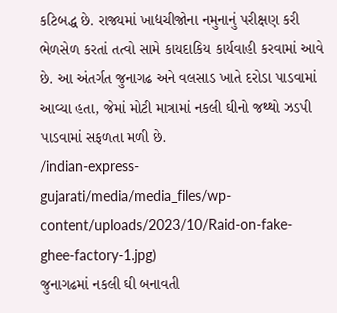કટિબદ્ધ છે. રાજ્યમાં ખાદ્યચીજોના નમુનાનું પરીક્ષણ કરી ભેળસેળ કરતાં તત્વો સામે કાયદાકિય કાર્યવાહી કરવામાં આવે છે. આ અંતર્ગત જુનાગઢ અને વલસાડ ખાતે દરોડા પાડવામાં આવ્યા હતા, જેમાં મોટી માત્રામાં નકલી ઘીનો જથ્થો ઝડપી પાડવામાં સફળતા મળી છે.
/indian-express-gujarati/media/media_files/wp-content/uploads/2023/10/Raid-on-fake-ghee-factory-1.jpg)
જુનાગઢમાં નકલી ઘી બનાવતી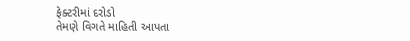ફેક્ટરીમાં દરોડો
તેમણે વિગતે માહિતી આપતા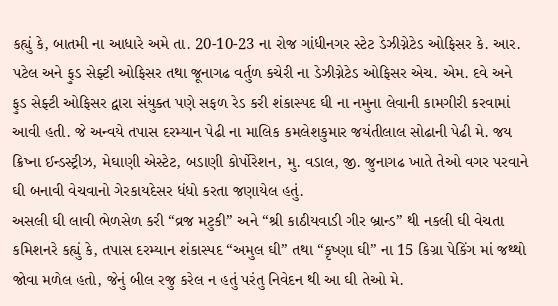કહ્યું કે, બાતમી ના આધારે અમે તા. 20-10-23 ના રોજ ગાંધીનગર સ્ટેટ ડેઝીગ્નેટેડ ઓફિસર કે. આર. પટેલ અને ફુડ સેફ્ટી ઓફિસર તથા જૂનાગઢ વર્તુળ કચેરી ના ડેઝીગ્નેટેડ ઓફિસર એચ. એમ. દવે અને ફુડ સેફ્ટી ઓફિસર દ્વારા સંયુક્ત પણે સફળ રેડ કરી શંકાસ્પદ ઘી ના નમુના લેવાની કામગીરી કરવામાં આવી હતી. જે અન્વયે તપાસ દરમ્યાન પેઢી ના માલિક કમલેશકુમાર જયંતીલાલ સોઢાની પેઢી મે. જય ક્રિષ્ના ઈન્ડસ્ટ્રીઝ, મેઘાણી એસ્ટેટ, બડાણી કોર્પોરેશન, મુ. વડાલ, જી. જુનાગઢ ખાતે તેઓ વગર પરવાને ઘી બનાવી વેચવાનો ગેરકાયદેસર ધંધો કરતા જણાયેલ હતું.
અસલી ઘી લાવી ભેળસેળ કરી “વ્રજ મટુકી” અને “શ્રી કાઠીયવાડી ગીર બ્રાન્ડ” થી નકલી ઘી વેચતા
કમિશનરે કહ્યું કે, તપાસ દરમ્યાન શંકાસ્પદ “અમુલ ઘી” તથા “કૃષ્ણા ઘી” ના 15 કિગ્રા પેકિંગ માં જથ્થો જોવા મળેલ હતો, જેનું બીલ રજુ કરેલ ન હતું પરંતુ નિવેદન થી આ ઘી તેઓ મે.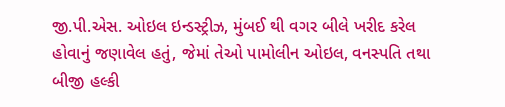જી.પી.એસ. ઓઇલ ઇન્ડસ્ટ્રીઝ, મુંબઈ થી વગર બીલે ખરીદ કરેલ હોવાનું જણાવેલ હતું, જેમાં તેઓ પામોલીન ઓઇલ, વનસ્પતિ તથા બીજી હલ્કી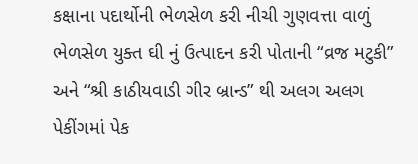કક્ષાના પદાર્થોની ભેળસેળ કરી નીચી ગુણવત્તા વાળું ભેળસેળ યુક્ત ઘી નું ઉત્પાદન કરી પોતાની “વ્રજ મટુકી” અને “શ્રી કાઠીયવાડી ગીર બ્રાન્ડ” થી અલગ અલગ પેકીંગમાં પેક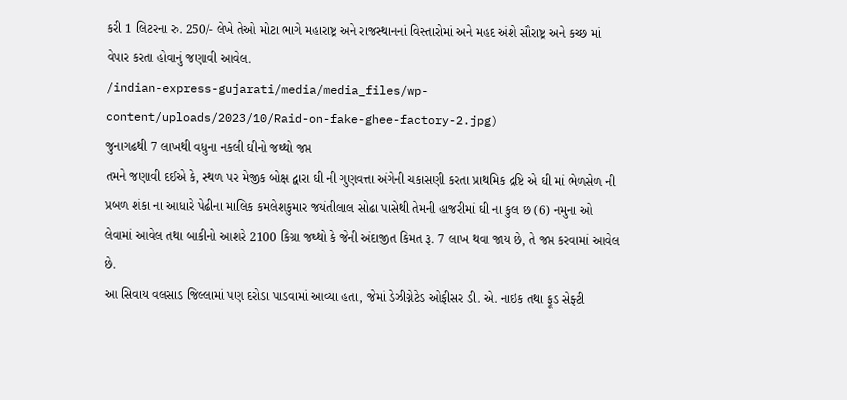કરી 1 લિટરના રુ. 250/- લેખે તેઓ મોટા ભાગે મહારાષ્ટ્ર અને રાજસ્થાનનાં વિસ્તારોમાં અને મહદ અંશે સૌરાષ્ટ્ર અને કચ્છ માં વેપાર કરતા હોવાનું જણાવી આવેલ.
/indian-express-gujarati/media/media_files/wp-content/uploads/2023/10/Raid-on-fake-ghee-factory-2.jpg)
જુનાગઢથી 7 લાખથી વધુના નકલી ઘીનો જથ્થો જપ્ત
તમને જણાવી દઈએ કે, સ્થળ પર મેજીક બોક્ષ દ્વારા ઘી ની ગુણવત્તા અંગેની ચકાસણી કરતા પ્રાથમિક દ્રષ્ટિ એ ઘી માં ભેળસેળ ની પ્રબળ શંકા ના આધારે પેઢીના માલિક કમલેશકુમાર જયંતીલાલ સોઢા પાસેથી તેમની હાજરીમાં ઘી ના કુલ છ (6) નમુના ઓ લેવામાં આવેલ તથા બાકીનો આશરે 2100 કિગ્રા જથ્થો કે જેની અંદાજીત કિમત રૂ. 7 લાખ થવા જાય છે, તે જપ્ત કરવામાં આવેલ છે.
આ સિવાય વલસાડ જિલ્લામાં પણ દરોડા પાડવામાં આવ્યા હતા, જેમાં ડેઝીગ્નેટેડ ઓફીસર ડી. એ. નાઇક તથા ફૂડ સેફ્ટી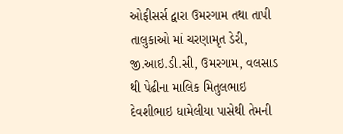ઓફીસર્સ દ્વારા ઉમરગામ તથા તાપી તાલુકાઓ માં ચરણામૃત ડેરી, જી.આઇ.ડી.સી, ઉમરગામ, વલસાડ થી પેઢીના માલિક મિતુલભાઇ દેવશીભાઇ ધામેલીયા પાસેથી તેમની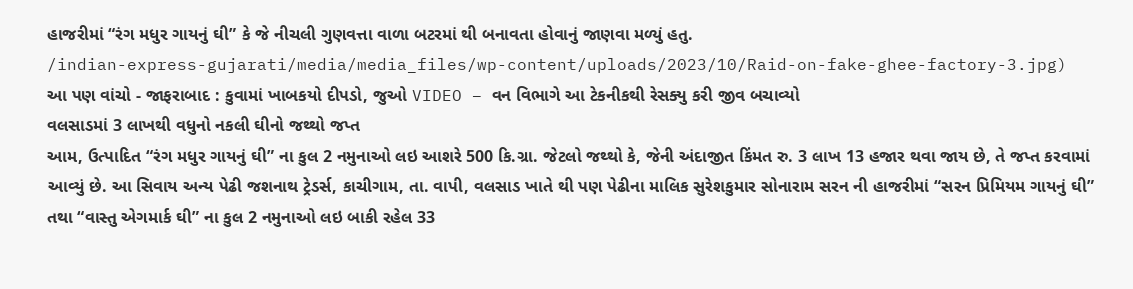હાજરીમાં “રંગ મધુર ગાયનું ઘી” કે જે નીચલી ગુણવત્તા વાળા બટરમાં થી બનાવતા હોવાનું જાણવા મળ્યું હતુ.
/indian-express-gujarati/media/media_files/wp-content/uploads/2023/10/Raid-on-fake-ghee-factory-3.jpg)
આ પણ વાંચો - જાફરાબાદ : કુવામાં ખાબકયો દીપડો, જુઓ VIDEO – વન વિભાગે આ ટેકનીકથી રેસક્યુ કરી જીવ બચાવ્યો
વલસાડમાં 3 લાખથી વધુનો નકલી ઘીનો જથ્થો જપ્ત
આમ, ઉત્પાદિત “રંગ મધુર ગાયનું ઘી” ના કુલ 2 નમુનાઓ લઇ આશરે 500 કિ.ગ્રા. જેટલો જથ્થો કે, જેની અંદાજીત કિંમત રુ. 3 લાખ 13 હજાર થવા જાય છે, તે જપ્ત કરવામાં આવ્યું છે. આ સિવાય અન્ય પેઢી જશનાથ ટ્રેડર્સ, કાચીગામ, તા. વાપી, વલસાડ ખાતે થી પણ પેઢીના માલિક સુરેશકુમાર સોનારામ સરન ની હાજરીમાં “સરન પ્રિમિયમ ગાયનું ઘી” તથા “વાસ્તુ એગમાર્ક ઘી” ના કુલ 2 નમુનાઓ લઇ બાકી રહેલ 33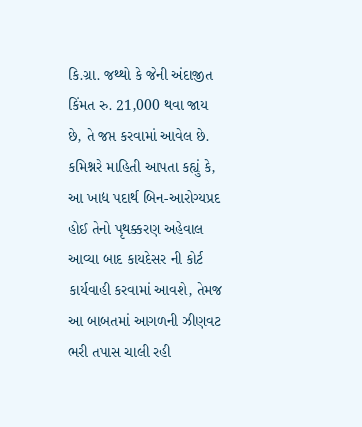કિ.ગ્રા. જથ્થો કે જેની અંદાજીત કિંમત રુ. 21,000 થવા જાય છે, તે જપ્ત કરવામાં આવેલ છે.
કમિશ્નરે માહિતી આપતા કહ્યું કે, આ ખાદ્ય પદાર્થ બિન-આરોગ્યપ્રદ હોઈ તેનો પૃથક્કરણ અહેવાલ આવ્યા બાદ કાયદેસર ની કોર્ટ કાર્યવાહી કરવામાં આવશે, તેમજ આ બાબતમાં આગળની ઝીણવટ ભરી તપાસ ચાલી રહી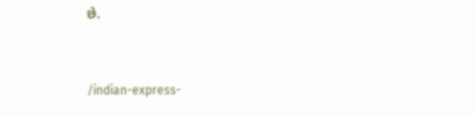છે.


/indian-express-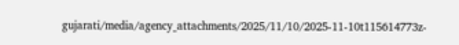gujarati/media/agency_attachments/2025/11/10/2025-11-10t115614773z-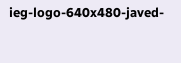ieg-logo-640x480-javed-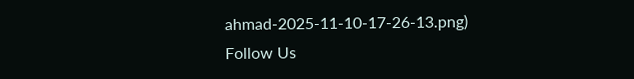ahmad-2025-11-10-17-26-13.png)
Follow Us